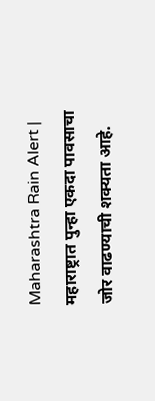Maharashtra Rain Alert | महाराष्ट्रात पुन्हा एकदा पावसाचा जोर वाढण्याची शक्यता आहे.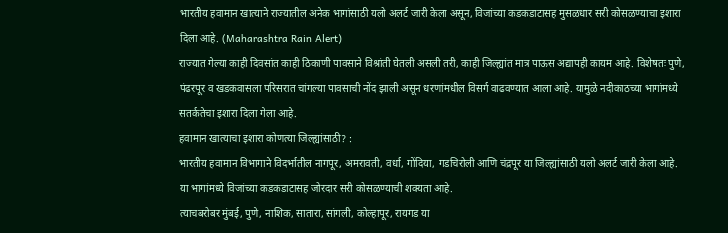भारतीय हवामान खात्याने राज्यातील अनेक भागांसाठी यलो अलर्ट जारी केला असून, विजांच्या कडकडाटासह मुसळधार सरी कोसळण्याचा इशारा दिला आहे. (Maharashtra Rain Alert)
राज्यात गेल्या काही दिवसांत काही ठिकाणी पावसाने विश्रांती घेतली असली तरी, काही जिल्ह्यांत मात्र पाऊस अद्यापही कायम आहे. विशेषतः पुणे, पंढरपूर व खडकवासला परिसरात चांगल्या पावसाची नोंद झाली असून धरणांमधील विसर्ग वाढवण्यात आला आहे. यामुळे नदीकाठच्या भागांमध्ये सतर्कतेचा इशारा दिला गेला आहे.
हवामान खात्याचा इशारा कोणत्या जिल्ह्यांसाठी? :
भारतीय हवामान विभागाने विदर्भातील नागपूर, अमरावती, वर्धा, गोंदिया, गडचिरोली आणि चंद्रपूर या जिल्ह्यांसाठी यलो अलर्ट जारी केला आहे. या भागांमध्ये विजांच्या कडकडाटासह जोरदार सरी कोसळण्याची शक्यता आहे.
त्याचबरोबर मुंबई, पुणे, नाशिक, सातारा, सांगली, कोल्हापूर, रायगड या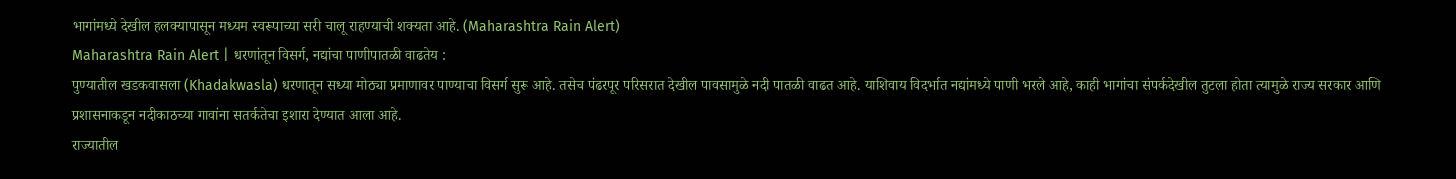भागांमध्ये देखील हलक्यापासून मध्यम स्वरूपाच्या सरी चालू राहण्याची शक्यता आहे. (Maharashtra Rain Alert)
Maharashtra Rain Alert | धरणांतून विसर्ग, नद्यांचा पाणीपातळी वाढतेय :
पुण्यातील खडकवासला (Khadakwasla) धरणातून सध्या मोठ्या प्रमाणावर पाण्याचा विसर्ग सुरू आहे. तसेच पंढरपूर परिसरात देखील पावसामुळे नदी पातळी वाढत आहे. याशिवाय विदर्भात नद्यांमध्ये पाणी भरले आहे, काही भागांचा संपर्कदेखील तुटला होता त्यामुळे राज्य सरकार आणि प्रशासनाकडून नदीकाठच्या गावांना सतर्कतेचा इशारा देण्यात आला आहे.
राज्यातील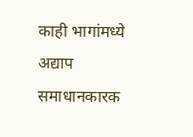काही भागांमध्ये अद्याप समाधानकारक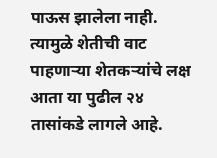पाऊस झालेला नाही. त्यामुळे शेतीची वाट पाहणाऱ्या शेतकऱ्यांचे लक्ष आता या पुढील २४ तासांकडे लागले आहे.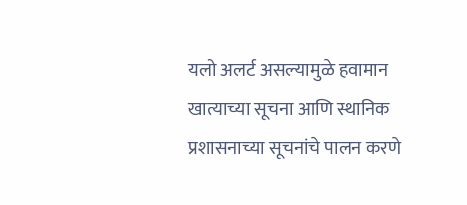यलो अलर्ट असल्यामुळे हवामान खात्याच्या सूचना आणि स्थानिक प्रशासनाच्या सूचनांचे पालन करणे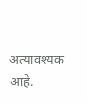अत्यावश्यक आहे.